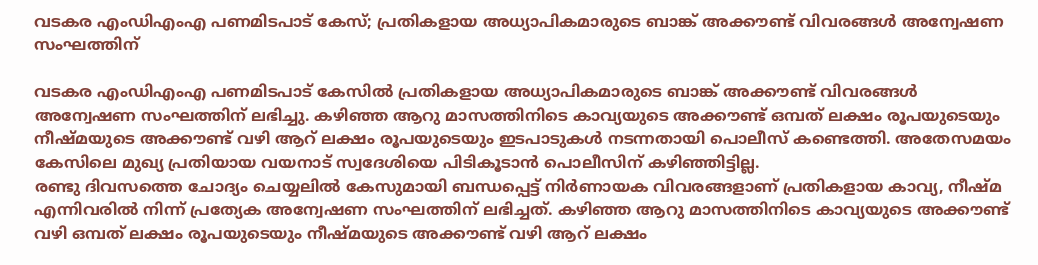വടകര എംഡിഎംഎ പണമിടപാട് കേസ്; പ്രതികളായ അധ്യാപികമാരുടെ ബാങ്ക് അക്കൗണ്ട് വിവരങ്ങൾ അന്വേഷണ സംഘത്തിന്

വടകര എംഡിഎംഎ പണമിടപാട് കേസിൽ പ്രതികളായ അധ്യാപികമാരുടെ ബാങ്ക് അക്കൗണ്ട് വിവരങ്ങൾ അന്വേഷണ സംഘത്തിന് ലഭിച്ചു. കഴിഞ്ഞ ആറു മാസത്തിനിടെ കാവ്യയുടെ അക്കൗണ്ട് ഒമ്പത് ലക്ഷം രൂപയുടെയും നീഷ്മയുടെ അക്കൗണ്ട് വഴി ആറ് ലക്ഷം രൂപയുടെയും ഇടപാടുകൾ നടന്നതായി പൊലീസ് കണ്ടെത്തി. അതേസമയം കേസിലെ മുഖ്യ പ്രതിയായ വയനാട് സ്വദേശിയെ പിടികൂടാൻ പൊലീസിന് കഴിഞ്ഞിട്ടില്ല.
രണ്ടു ദിവസത്തെ ചോദ്യം ചെയ്യലിൽ കേസുമായി ബന്ധപ്പെട്ട് നിർണായക വിവരങ്ങളാണ് പ്രതികളായ കാവ്യ, നീഷ്മ എന്നിവരിൽ നിന്ന് പ്രത്യേക അന്വേഷണ സംഘത്തിന് ലഭിച്ചത്. കഴിഞ്ഞ ആറു മാസത്തിനിടെ കാവ്യയുടെ അക്കൗണ്ട് വഴി ഒമ്പത് ലക്ഷം രൂപയുടെയും നീഷ്മയുടെ അക്കൗണ്ട് വഴി ആറ് ലക്ഷം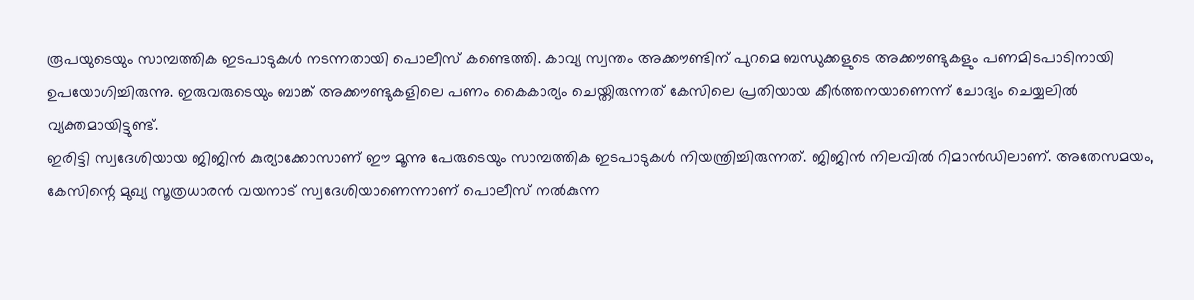രൂപയുടെയും സാമ്പത്തിക ഇടപാടുകൾ നടന്നതായി പൊലീസ് കണ്ടെത്തി. കാവ്യ സ്വന്തം അക്കൗണ്ടിന് പുറമെ ബന്ധുക്കളുടെ അക്കൗണ്ടുകളും പണമിടപാടിനായി ഉപയോഗിച്ചിരുന്നു. ഇരുവരുടെയും ബാങ്ക് അക്കൗണ്ടുകളിലെ പണം കൈകാര്യം ചെയ്തിരുന്നത് കേസിലെ പ്രതിയായ കീർത്തനയാണെന്ന് ചോദ്യം ചെയ്യലിൽ വ്യക്തമായിട്ടുണ്ട്.
ഇരിട്ടി സ്വദേശിയായ ജിജിൻ കുര്യാക്കോസാണ് ഈ മൂന്നു പേരുടെയും സാമ്പത്തിക ഇടപാടുകൾ നിയന്ത്രിച്ചിരുന്നത്. ജിജിൻ നിലവിൽ റിമാൻഡിലാണ്. അതേസമയം, കേസിന്റെ മുഖ്യ സൂത്രധാരൻ വയനാട് സ്വദേശിയാണെന്നാണ് പൊലീസ് നൽകുന്ന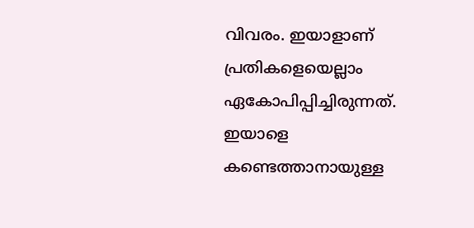വിവരം. ഇയാളാണ് പ്രതികളെയെല്ലാം ഏകോപിപ്പിച്ചിരുന്നത്. ഇയാളെ കണ്ടെത്താനായുള്ള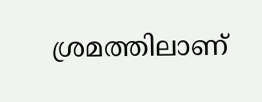ശ്രമത്തിലാണ്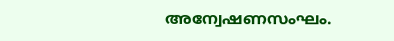അന്വേഷണസംഘം.